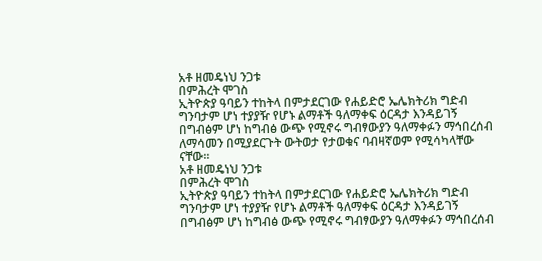አቶ ዘመዴነህ ንጋቱ
በምሕረት ሞገስ
ኢትዮጵያ ዓባይን ተከትላ በምታደርገው የሐይድሮ ኤሌክትሪክ ግድብ ግንባታም ሆነ ተያያዥ የሆኑ ልማቶች ዓለማቀፍ ዕርዳታ እንዳይገኝ በግብፅም ሆነ ከግብፅ ውጭ የሚኖሩ ግብፃውያን ዓለማቀፉን ማኅበረሰብ ለማሳመን በሚያደርጉት ውትወታ የታወቁና ባብዛኛወም የሚሳካላቸው ናቸው፡፡
አቶ ዘመዴነህ ንጋቱ
በምሕረት ሞገስ
ኢትዮጵያ ዓባይን ተከትላ በምታደርገው የሐይድሮ ኤሌክትሪክ ግድብ ግንባታም ሆነ ተያያዥ የሆኑ ልማቶች ዓለማቀፍ ዕርዳታ እንዳይገኝ በግብፅም ሆነ ከግብፅ ውጭ የሚኖሩ ግብፃውያን ዓለማቀፉን ማኅበረሰብ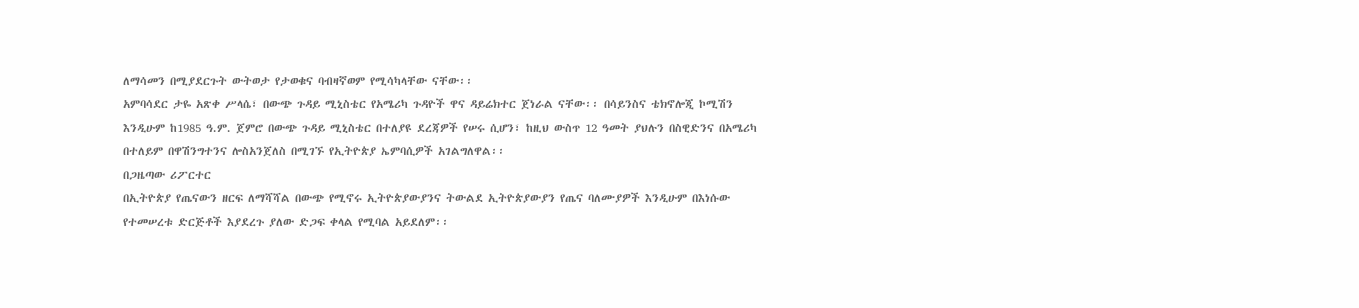ለማሳመን በሚያደርጉት ውትወታ የታወቁና ባብዛኛወም የሚሳካላቸው ናቸው፡፡
አምባሳደር ታዬ አጽቀ ሥላሴ፣ በውጭ ጉዳይ ሚኒስቴር የአሜሪካ ጉዳዮች ዋና ዳይሬክተር ጀነራል ናቸው፡፡ በሳይንስና ቴክኖሎጂ ኮሚሽን እንዲሁም ከ1985 ዓ.ም. ጀምሮ በውጭ ጉዳይ ሚኒስቴር በተለያዩ ደረጃዎች የሠሩ ሲሆን፣ ከዚህ ውስጥ 12 ዓመት ያህሉን በስዊድንና በአሜሪካ በተለይም በዋሽንግተንና ሎስአንጀለስ በሚገኙ የኢትዮጵያ ኤምባሲዎች አገልግለዋል፡፡
በጋዜጣው ሪፖርተር
በኢትዮጵያ የጤናውን ዘርፍ ለማሻሻል በውጭ የሚኖሩ ኢትዮጵያውያንና ትውልደ ኢትዮጵያውያን የጤና ባለሙያዎች እንዲሁም በእነሱው የተመሠረቱ ድርጅቶች እያደረጉ ያለው ድጋፍ ቀላል የሚባል አይደለም፡፡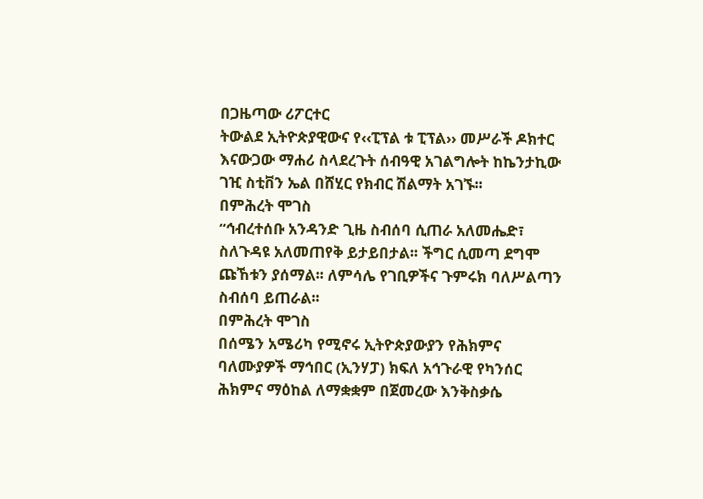በጋዜጣው ሪፖርተር
ትውልደ ኢትዮጵያዊውና የ‹‹ፒፕል ቱ ፒፕል›› መሥራች ዶክተር እናውጋው ማሐሪ ስላደረጉት ሰብዓዊ አገልግሎት ከኬንታኪው ገዢ ስቲቨን ኤል በሸሂር የክብር ሽልማት አገኙ፡፡
በምሕረት ሞገስ
“ኅብረተሰቡ አንዳንድ ጊዜ ስብሰባ ሲጠራ አለመሔድ፣ ስለጉዳዩ አለመጠየቅ ይታይበታል፡፡ ችግር ሲመጣ ደግሞ ጩኸቱን ያሰማል፡፡ ለምሳሌ የገቢዎችና ጉምሩክ ባለሥልጣን ስብሰባ ይጠራል፡፡
በምሕረት ሞገስ
በሰሜን አሜሪካ የሚኖሩ ኢትዮጵያውያን የሕክምና ባለሙያዎች ማኅበር (ኢንሃፓ) ክፍለ አኅጉራዊ የካንሰር ሕክምና ማዕከል ለማቋቋም በጀመረው እንቅስቃሴ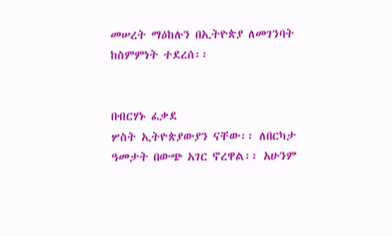መሠረት ማዕከሉን በኢትዮጵያ ለመገንባት ከስምምነት ተደረሰ፡፡


በብርሃኑ ፈቃደ
ሦስት ኢትዮጵያውያን ናቸው፡፡ ለበርካታ ዓመታት በውጭ አገር ኖረዋል፡፡ አሁንም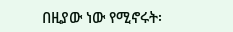በዚያው ነው የሚኖሩት፡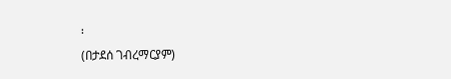፡
(በታደሰ ገብረማርያም)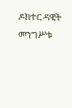ዶክተር ዳዊት መንግሥቱ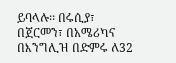ይባላሉ፡፡ በሩሲያ፣ በጀርመን፣ በአሜሪካና በእንግሊዝ በድምሩ ለ32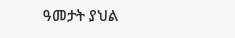ዓመታት ያህል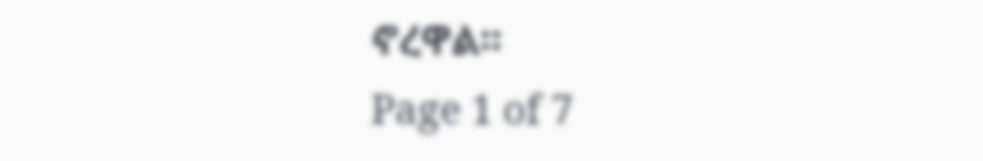ኖረዋል፡፡
Page 1 of 7